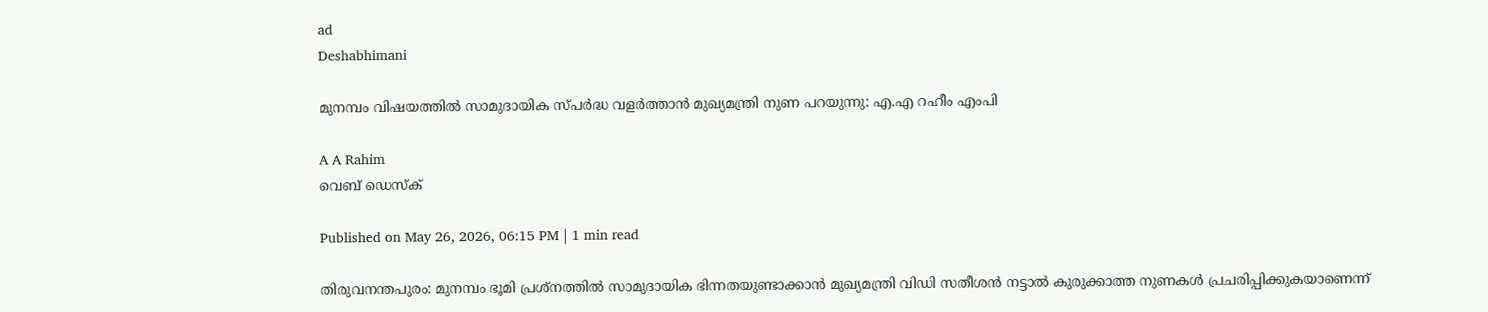ad
Deshabhimani

മുനമ്പം വിഷയത്തിൽ സാമുദായിക സ്പർദ്ധ വളർത്താൻ മുഖ്യമന്ത്രി നുണ പറയുന്നു: എ.എ റഹീം എംപി

A A Rahim
വെബ് ഡെസ്ക്

Published on May 26, 2026, 06:15 PM | 1 min read

തിരുവനന്തപുരം: മുനമ്പം ഭൂമി പ്രശ്നത്തിൽ സാമുദായിക ഭിന്നതയുണ്ടാക്കാൻ മുഖ്യമന്ത്രി വിഡി സതീശൻ നട്ടാൽ കുരുക്കാത്ത നുണകൾ പ്രചരിപ്പിക്കുകയാണെന്ന്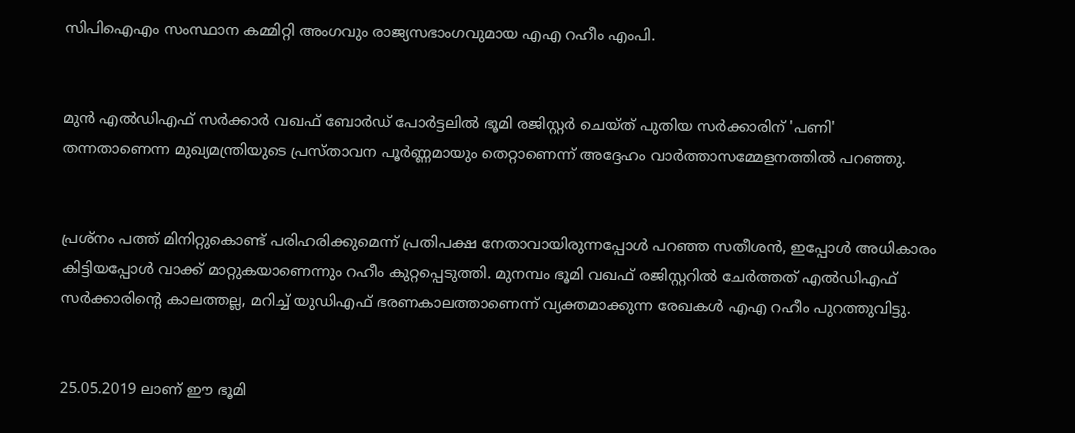സിപിഐഎം സംസ്ഥാന കമ്മിറ്റി അംഗവും രാജ്യസഭാംഗവുമായ എഎ റഹീം എംപി.


മുൻ എൽഡിഎഫ് സർക്കാർ വഖഫ് ബോർഡ് പോർട്ടലിൽ ഭൂമി രജിസ്റ്റർ ചെയ്ത് പുതിയ സർക്കാരിന് 'പണി' തന്നതാണെന്ന മുഖ്യമന്ത്രിയുടെ പ്രസ്താവന പൂർണ്ണമായും തെറ്റാണെന്ന് അദ്ദേഹം വാർത്താസമ്മേളനത്തിൽ പറഞ്ഞു.


പ്രശ്നം പത്ത് മിനിറ്റുകൊണ്ട് പരിഹരിക്കുമെന്ന് പ്രതിപക്ഷ നേതാവായിരുന്നപ്പോൾ പറഞ്ഞ സതീശൻ, ഇപ്പോൾ അധികാരം കിട്ടിയപ്പോൾ വാക്ക് മാറ്റുകയാണെന്നും റഹീം കുറ്റപ്പെടുത്തി. മുനമ്പം ഭൂമി വഖഫ് രജിസ്റ്ററിൽ ചേർത്തത് എൽഡിഎഫ് സർക്കാരിന്റെ കാലത്തല്ല, മറിച്ച് യുഡിഎഫ് ഭരണകാലത്താണെന്ന് വ്യക്തമാക്കുന്ന രേഖകൾ എഎ റഹീം പുറത്തുവിട്ടു.


25.05.2019 ലാണ് ഈ ഭൂമി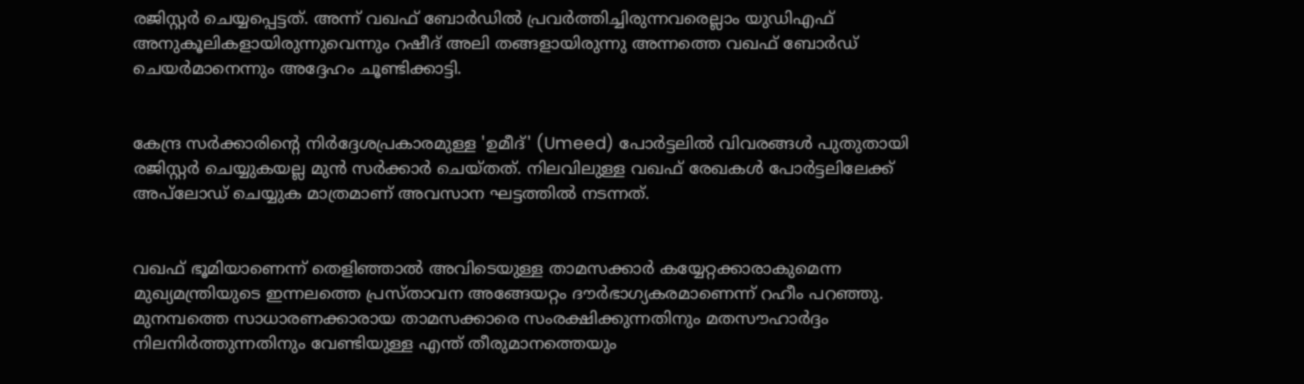രജിസ്റ്റർ ചെയ്യപ്പെട്ടത്. അന്ന് വഖഫ് ബോർഡിൽ പ്രവർത്തിച്ചിരുന്നവരെല്ലാം യുഡിഎഫ് അനുകൂലികളായിരുന്നുവെന്നും റഷീദ് അലി തങ്ങളായിരുന്നു അന്നത്തെ വഖഫ് ബോർഡ് ചെയർമാനെന്നും അദ്ദേഹം ചൂണ്ടിക്കാട്ടി.


കേന്ദ്ര സർക്കാരിന്റെ നിർദ്ദേശപ്രകാരമുള്ള 'ഉമീദ്' (Umeed) പോർട്ടലിൽ വിവരങ്ങൾ പുതുതായി രജിസ്റ്റർ ചെയ്യുകയല്ല മുൻ സർക്കാർ ചെയ്തത്. നിലവിലുള്ള വഖഫ് രേഖകൾ പോർട്ടലിലേക്ക് അപ്‌ലോഡ് ചെയ്യുക മാത്രമാണ് അവസാന ഘട്ടത്തിൽ നടന്നത്.


വഖഫ് ഭൂമിയാണെന്ന് തെളിഞ്ഞാൽ അവിടെയുള്ള താമസക്കാർ കയ്യേറ്റക്കാരാകുമെന്ന മുഖ്യമന്ത്രിയുടെ ഇന്നലത്തെ പ്രസ്താവന അങ്ങേയറ്റം ദൗർഭാഗ്യകരമാണെന്ന് റഹീം പറഞ്ഞു. മുനമ്പത്തെ സാധാരണക്കാരായ താമസക്കാരെ സംരക്ഷിക്കുന്നതിനും മതസൗഹാർദ്ദം നിലനിർത്തുന്നതിനും വേണ്ടിയുള്ള എന്ത് തീരുമാനത്തെയും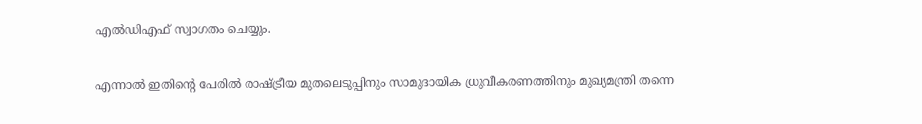എൽഡിഎഫ് സ്വാഗതം ചെയ്യും.


എന്നാൽ ഇതിന്റെ പേരിൽ രാഷ്ട്രീയ മുതലെടുപ്പിനും സാമുദായിക ധ്രുവീകരണത്തിനും മുഖ്യമന്ത്രി തന്നെ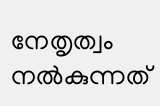നേതൃത്വം നൽകുന്നത്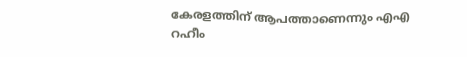കേരളത്തിന് ആപത്താണെന്നും എഎ റഹീം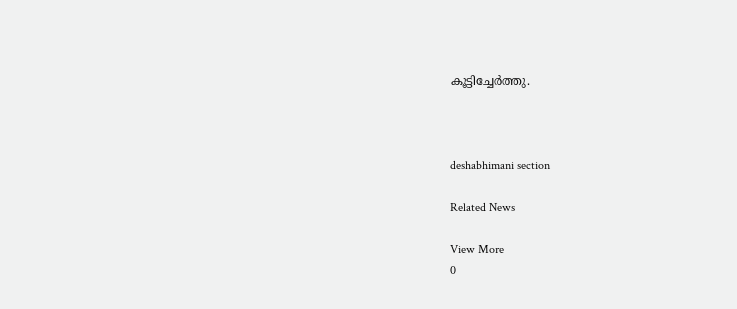കൂട്ടിച്ചേർത്തു.



deshabhimani section

Related News

View More
0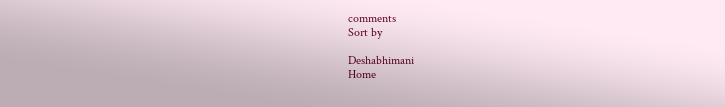comments
Sort by

Deshabhimani
Home